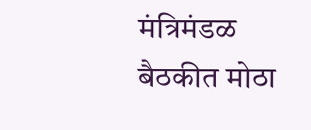मंत्रिमंडळ बैठकीत मोठा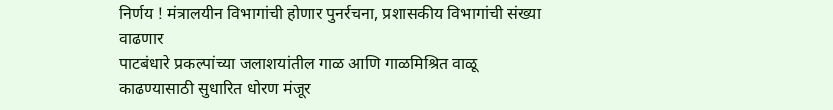निर्णय ! मंत्रालयीन विभागांची होणार पुनर्रचना, प्रशासकीय विभागांची संख्या वाढणार
पाटबंधारे प्रकल्पांच्या जलाशयांतील गाळ आणि गाळमिश्रित वाळू काढण्यासाठी सुधारित धोरण मंजूर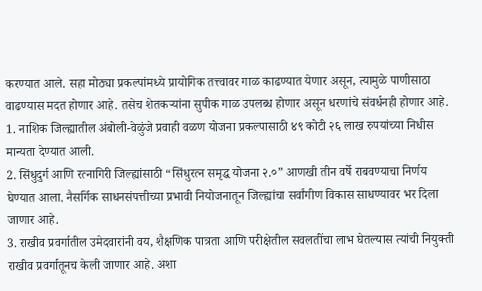करण्यात आले. सहा मोठ्या प्रकल्पांमध्ये प्रायोगिक तत्त्वावर गाळ काढण्यात येणार असून, त्यामुळे पाणीसाठा वाढण्यास मदत होणार आहे. तसेच शेतकऱ्यांना सुपीक गाळ उपलब्ध होणार असून धरणांचे संवर्धनही होणार आहे.
1. नाशिक जिल्ह्यातील अंबोली-वेळुंजे प्रवाही वळण योजना प्रकल्पासाठी ४९ कोटी २६ लाख रुपयांच्या निधीस मान्यता देण्यात आली.
2. सिंधुदुर्ग आणि रत्नागिरी जिल्ह्यांसाठी “सिंधुरत्न समृद्ध योजना २.०” आणखी तीन वर्षे राबवण्याचा निर्णय घेण्यात आला. नैसर्गिक साधनसंपत्तीच्या प्रभावी नियोजनातून जिल्ह्यांचा सर्वांगीण विकास साधण्यावर भर दिला जाणार आहे.
3. राखीव प्रवर्गातील उमेदवारांनी वय, शैक्षणिक पात्रता आणि परीक्षेतील सवलतींचा लाभ घेतल्यास त्यांची नियुक्ती राखीव प्रवर्गातूनच केली जाणार आहे. अशा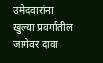उमेदवारांना खुल्या प्रवर्गातील जागेवर दावा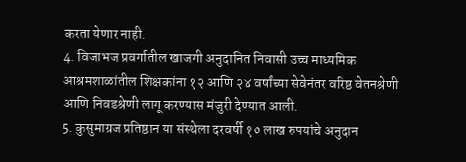करता येणार नाही.
4. विजाभज प्रवर्गातील खाजगी अनुदानित निवासी उच्च माध्यमिक आश्रमशाळांतील शिक्षकांना १२ आणि २४ वर्षांच्या सेवेनंतर वरिष्ठ वेतनश्रेणी आणि निवडश्रेणी लागू करण्यास मंजुरी देण्यात आली.
5. कुसुमाग्रज प्रतिष्ठान या संस्थेला दरवर्षी १० लाख रुपयांचे अनुदान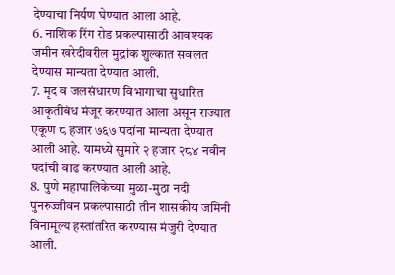देण्याचा निर्यण घेण्यात आला आहे.
6. नाशिक रिंग रोड प्रकल्पासाठी आवश्यक जमीन खरेदीवरील मुद्रांक शुल्कात सवलत देण्यास मान्यता देण्यात आली.
7. मृद व जलसंधारण विभागाचा सुधारित आकृतीबंध मंजूर करण्यात आला असून राज्यात एकूण ८ हजार ७६७ पदांना मान्यता देण्यात आली आहे. यामध्ये सुमारे २ हजार २८४ नवीन पदांची वाढ करण्यात आली आहे.
8. पुणे महापालिकेच्या मुळा-मुठा नदी पुनरुज्जीवन प्रकल्पासाठी तीन शासकीय जमिनी विनामूल्य हस्तांतरित करण्यास मंजुरी देण्यात आली.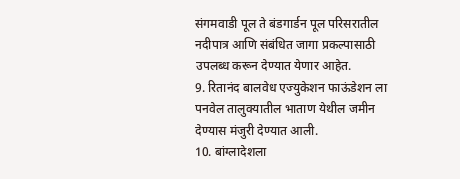संगमवाडी पूल ते बंडगार्डन पूल परिसरातील नदीपात्र आणि संबंधित जागा प्रकल्पासाठी उपलब्ध करून देण्यात येणार आहेत.
9. रितानंद बालवेध एज्युकेशन फाऊंडेशन ला पनवेल तालुक्यातील भाताण येथील जमीन देण्यास मंजुरी देण्यात आली.
10. बांग्लादेशला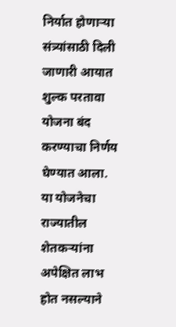निर्यात होणाऱ्या संत्र्यांसाठी दिली जाणारी आयात शुल्क परतावा योजना बंद करण्याचा निर्णय घेण्यात आला. या योजनेचा राज्यातील शेतकऱ्यांना अपेक्षित लाभ होत नसल्याने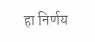हा निर्णय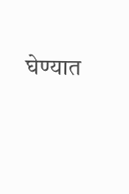घेण्यात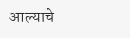आल्याचे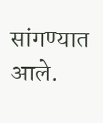सांगण्यात आले.